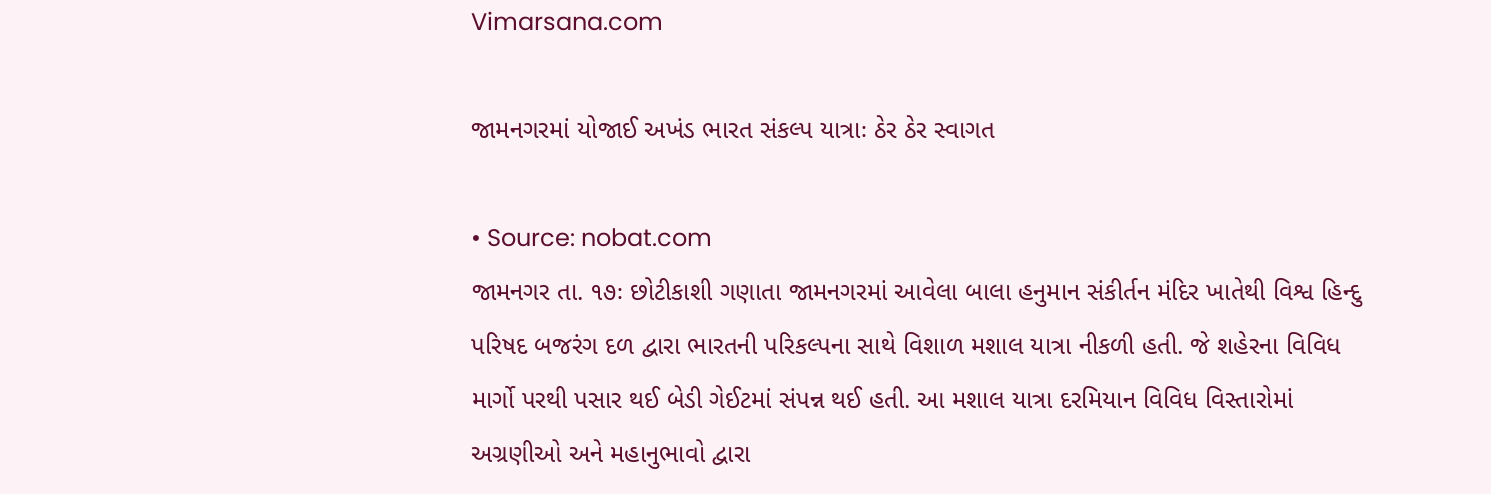Vimarsana.com

જામનગરમાં યોજાઈ અખંડ ભારત સંકલ્પ યાત્રાઃ ઠેર ઠેર સ્વાગત

• Source: nobat.com
જામનગર તા. ૧૭ઃ છોટીકાશી ગણાતા જામનગરમાં આવેલા બાલા હનુમાન સંકીર્તન મંદિર ખાતેથી વિશ્વ હિન્દુ પરિષદ બજરંગ દળ દ્વારા ભારતની પરિકલ્પના સાથે વિશાળ મશાલ યાત્રા નીકળી હતી. જે શહેરના વિવિધ માર્ગો પરથી પસાર થઈ બેડી ગેઈટમાં સંપન્ન થઈ હતી. આ મશાલ યાત્રા દરમિયાન વિવિધ વિસ્તારોમાં અગ્રણીઓ અને મહાનુભાવો દ્વારા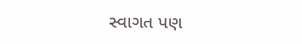સ્વાગત પણ